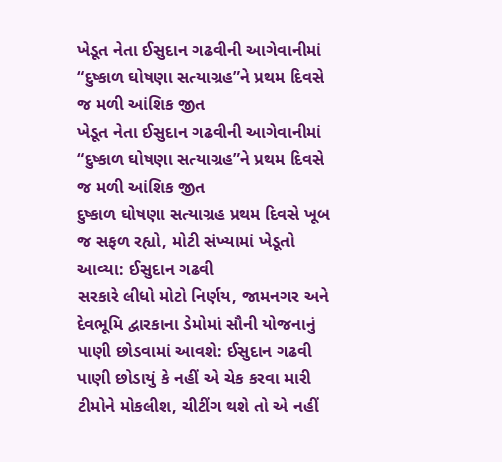ખેડૂત નેતા ઈસુદાન ગઢવીની આગેવાનીમાં “દુષ્કાળ ઘોષણા સત્યાગ્રહ”ને પ્રથમ દિવસે જ મળી આંશિક જીત
ખેડૂત નેતા ઈસુદાન ગઢવીની આગેવાનીમાં “દુષ્કાળ ઘોષણા સત્યાગ્રહ”ને પ્રથમ દિવસે જ મળી આંશિક જીત
દુષ્કાળ ઘોષણા સત્યાગ્રહ પ્રથમ દિવસે ખૂબ જ સફળ રહ્યો, મોટી સંખ્યામાં ખેડૂતો આવ્યા: ઈસુદાન ગઢવી
સરકારે લીધો મોટો નિર્ણય, જામનગર અને દેવભૂમિ દ્વારકાના ડેમોમાં સૌની યોજનાનું પાણી છોડવામાં આવશે: ઈસુદાન ગઢવી
પાણી છોડાયું કે નહીં એ ચેક કરવા મારી ટીમોને મોકલીશ, ચીટીંગ થશે તો એ નહીં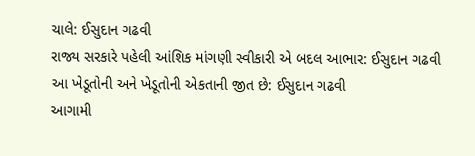ચાલે: ઈસુદાન ગઢવી
રાજ્ય સરકારે પહેલી આંશિક માંગણી સ્વીકારી એ બદલ આભાર: ઈસુદાન ગઢવી
આ ખેડૂતોની અને ખેડૂતોની એકતાની જીત છે: ઈસુદાન ગઢવી
આગામી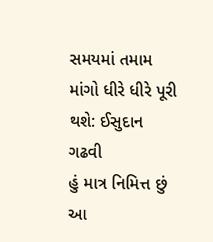સમયમાં તમામ માંગો ધીરે ધીરે પૂરી થશે: ઈસુદાન ગઢવી
હું માત્ર નિમિત્ત છું આ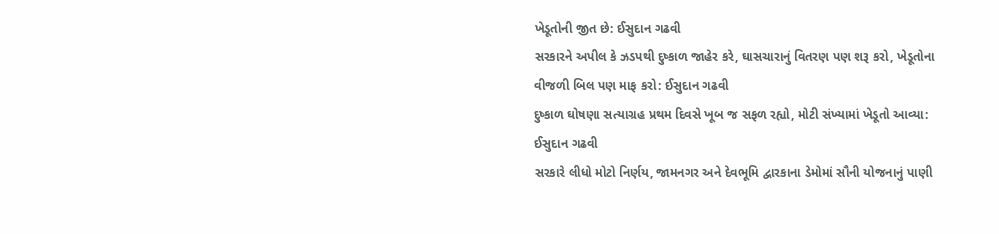ખેડૂતોની જીત છે: ઈસુદાન ગઢવી
સરકારને અપીલ કે ઝડપથી દુષ્કાળ જાહેર કરે, ઘાસચારાનું વિતરણ પણ શરૂ કરો, ખેડૂતોના વીજળી બિલ પણ માફ કરો: ઈસુદાન ગઢવી
દુષ્કાળ ઘોષણા સત્યાગ્રહ પ્રથમ દિવસે ખૂબ જ સફળ રહ્યો, મોટી સંખ્યામાં ખેડૂતો આવ્યા: ઈસુદાન ગઢવી
સરકારે લીધો મોટો નિર્ણય, જામનગર અને દેવભૂમિ દ્વારકાના ડેમોમાં સૌની યોજનાનું પાણી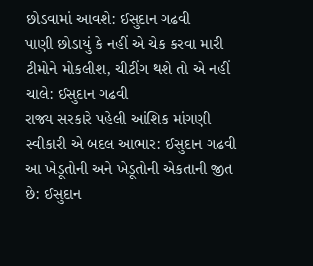છોડવામાં આવશે: ઈસુદાન ગઢવી
પાણી છોડાયું કે નહીં એ ચેક કરવા મારી ટીમોને મોકલીશ, ચીટીંગ થશે તો એ નહીં ચાલે: ઈસુદાન ગઢવી
રાજ્ય સરકારે પહેલી આંશિક માંગણી સ્વીકારી એ બદલ આભાર: ઈસુદાન ગઢવી
આ ખેડૂતોની અને ખેડૂતોની એકતાની જીત છે: ઈસુદાન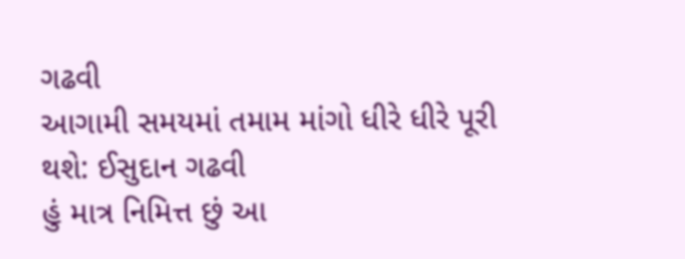ગઢવી
આગામી સમયમાં તમામ માંગો ધીરે ધીરે પૂરી થશે: ઈસુદાન ગઢવી
હું માત્ર નિમિત્ત છું આ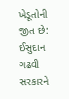ખેડૂતોની જીત છે: ઈસુદાન ગઢવી
સરકારને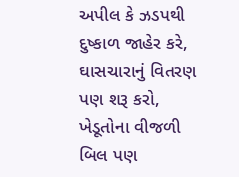અપીલ કે ઝડપથી દુષ્કાળ જાહેર કરે, ઘાસચારાનું વિતરણ પણ શરૂ કરો, ખેડૂતોના વીજળી બિલ પણ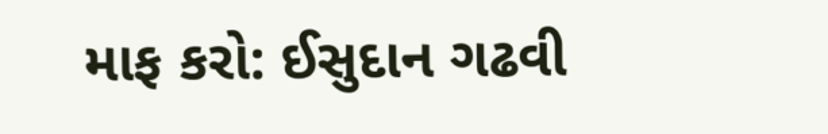માફ કરો: ઈસુદાન ગઢવી